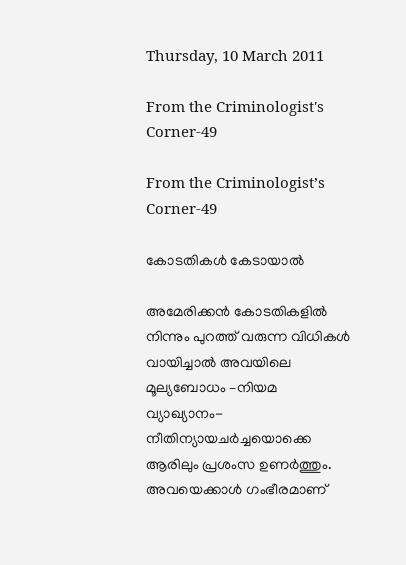Thursday, 10 March 2011

From the Criminologist's Corner-49

From the Criminologist’s Corner-49

കോടതികള്‍ കേടായാല്‍

അമേരിക്കന്‍ കോടതികളില്‍ നിന്നും പുറത്ത്‌ വരുന്ന വിധികള്‍ വായിച്ചാല്‍ അവയിലെ മൂല്യബോധം –നിയമ വ്യാഖ്യാനം- നീതിന്യായചര്‍ച്ചയൊക്കെ ആരിലും പ്രശംസ ഉണര്‍ത്തും. അവയെക്കാള്‍ ഗംഭീരമാണ്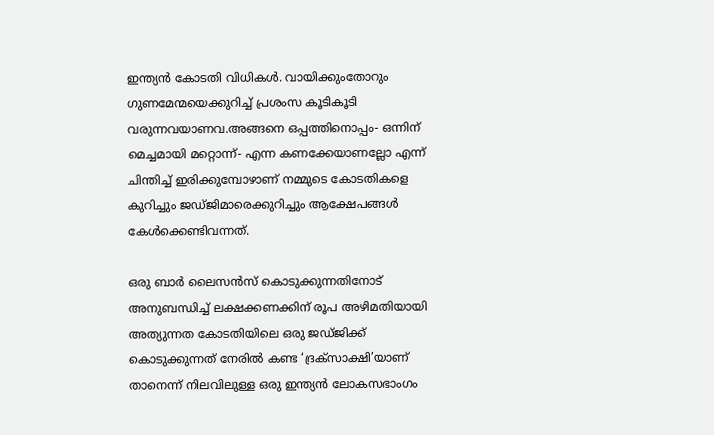ഇന്ത്യന്‍ കോടതി വിധികള്‍. വായിക്കുംതോറും ഗുണമേന്മയെക്കുറിച്ച് പ്രശംസ കൂടികൂടി വരുന്നവയാണവ.അങ്ങനെ ഒപ്പത്തിനൊപ്പം- ഒന്നിന് മെച്ചമായി മറ്റൊന്ന്- എന്ന കണക്കേയാണല്ലോ എന്ന് ചിന്തിച്ച് ഇരിക്കുമ്പോഴാണ് നമ്മുടെ കോടതികളെ കുറിച്ചും ജഡ്ജിമാരെക്കുറിച്ചും ആക്ഷേപങ്ങള്‍ കേള്‍ക്കെണ്ടിവന്നത്.

ഒരു ബാര്‍ ലൈസന്‍സ് കൊടുക്കുന്നതിനോട്‌ അനുബന്ധിച്ച് ലക്ഷക്കണക്കിന് രൂപ അഴിമതിയായി അത്യുന്നത കോടതിയിലെ ഒരു ജഡ്ജിക്ക് കൊടുക്കുന്നത് നേരില്‍ കണ്ട ‘ദ്രക്സാക്ഷി’യാണ് താനെന്ന് നിലവിലുള്ള ഒരു ഇന്ത്യന്‍ ലോകസഭാംഗം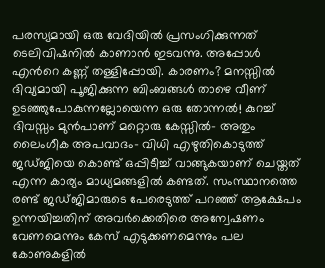പരസ്യമായി ഒരു വേദിയില്‍ പ്രസംഗിക്കുന്നത് ടെലിവിഷനില്‍ കാണാന്‍ ഇടവന്നു. അപ്പോള്‍ എന്‍റെ കണ്ണ് തള്ളിപ്പോയി. കാരണം? മനസ്സില്‍ ദിവ്യമായി പൂജിക്കുന്ന ബിംബങ്ങള്‍ താഴെ വീണ് ഉടഞ്ഞുപോകുന്നല്ലോയെന്ന ഒരു തോന്നല്‍! കുറച്ച് ദിവസ്സം മുന്‍പാണ് മറ്റൊരു കേസ്സില്‍- അതും ലൈംഗീക അപവാദം- വിധി എഴുതികൊടുത്ത് ജഡ്‌ജിയെ കൊണ്ട് ഒപ്പിടീച്ച് വാങ്ങുകയാണ് ചെയ്തത് എന്ന കാര്യം മാധ്യമങ്ങളില്‍ കണ്ടത്. സംസ്ഥാനത്തെ രണ്ട് ജഡ്ജിമാരുടെ പേരെടുത്ത് പറഞ്ഞ് ആക്ഷേപം ഉന്നയിച്ചതിന് അവര്‍ക്കെതിരെ അന്വേഷണം വേണമെന്നും കേസ്‌ എടുക്കണമെന്നും പല കോണുകളില്‍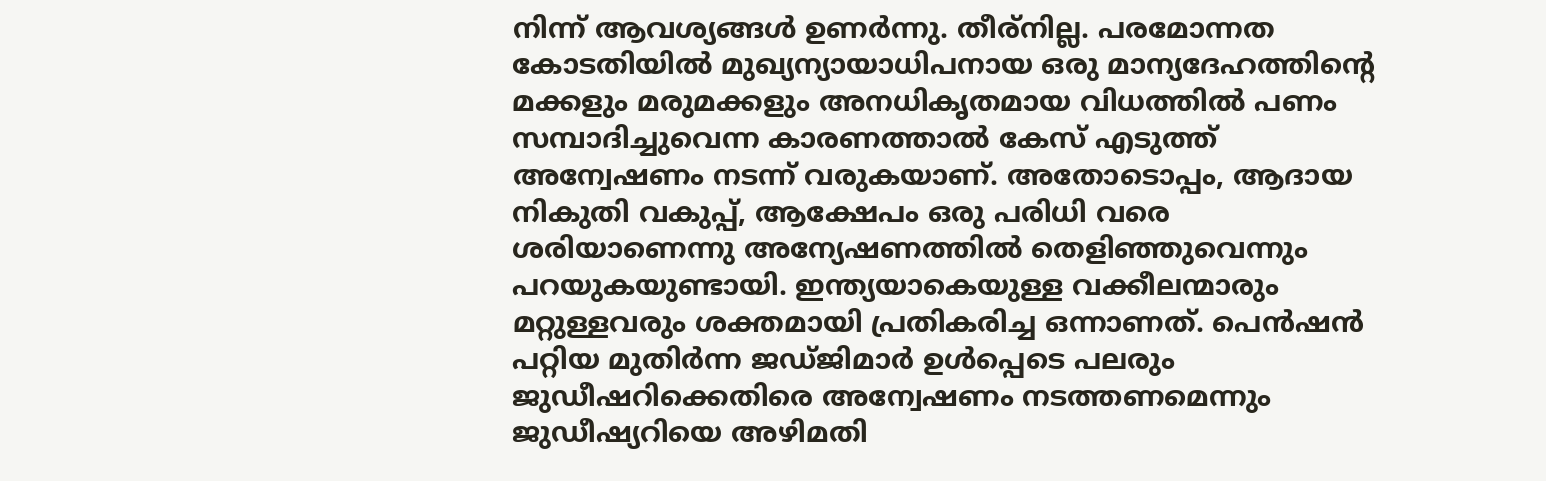നിന്ന് ആവശ്യങ്ങള്‍ ഉണര്‍ന്നു. തീര്നില്ല. പരമോന്നത കോടതിയില്‍ മുഖ്യന്യായാധിപനായ ഒരു മാന്യദേഹത്തിന്‍റെ മക്കളും മരുമക്കളും അനധികൃതമായ വിധത്തില്‍ പണം സമ്പാദിച്ചുവെന്ന കാരണത്താല്‍ കേസ്‌ എടുത്ത്‌ അന്വേഷണം നടന്ന് വരുകയാണ്. അതോടൊപ്പം, ആദായ നികുതി വകുപ്പ്‌, ആക്ഷേപം ഒരു പരിധി വരെ ശരിയാണെന്നു അന്യേഷണത്തില്‍ തെളിഞ്ഞുവെന്നും പറയുകയുണ്ടായി. ഇന്ത്യയാകെയുള്ള വക്കീലന്മാരും മറ്റുള്ളവരും ശക്തമായി പ്രതികരിച്ച ഒന്നാണത്. പെന്‍ഷന്‍ പറ്റിയ മുതിര്‍ന്ന ജഡ്ജിമാര്‍ ഉള്‍പ്പെടെ പലരും ജുഡീഷറിക്കെതിരെ അന്വേഷണം നടത്തണമെന്നും ജുഡീഷ്യറിയെ അഴിമതി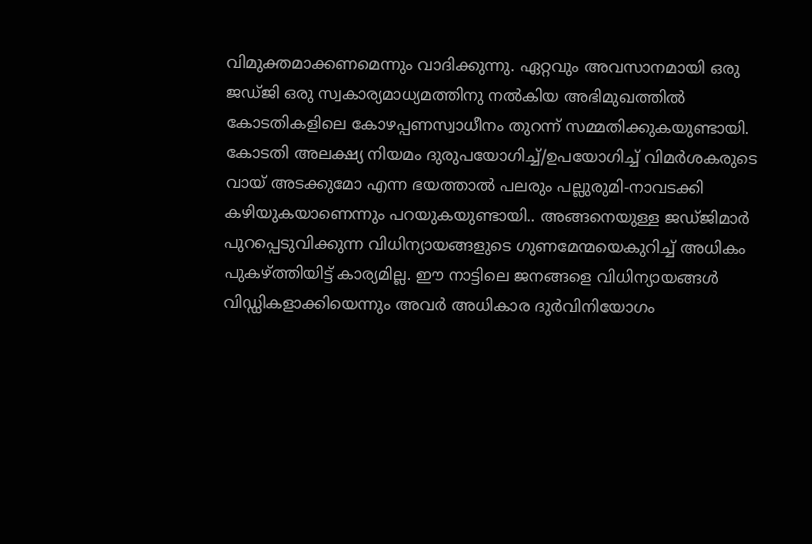വിമുക്തമാക്കണമെന്നും വാദിക്കുന്നു. ഏറ്റവും അവസാനമായി ഒരു ജഡ്ജി ഒരു സ്വകാര്യമാധ്യമത്തിനു നല്‍കിയ അഭിമുഖത്തില്‍ കോടതികളിലെ കോഴപ്പണസ്വാധീനം തുറന്ന് സമ്മതിക്കുകയുണ്ടായി. കോടതി അലക്ഷ്യ നിയമം ദുരുപയോഗിച്ച്/ഉപയോഗിച്ച് വിമര്‍ശകരുടെ വായ്‌ അടക്കുമോ എന്ന ഭയത്താല്‍ പലരും പല്ലുരുമി-നാവടക്കി കഴിയുകയാണെന്നും പറയുകയുണ്ടായി.. അങ്ങനെയുള്ള ജഡ്ജിമാര്‍ പുറപ്പെടുവിക്കുന്ന വിധിന്യായങ്ങളുടെ ഗുണമേന്മയെകുറിച്ച് അധികം പുകഴ്ത്തിയിട്ട് കാര്യമില്ല. ഈ നാട്ടിലെ ജനങ്ങളെ വിധിന്യായങ്ങള്‍ വിഡ്ഡികളാക്കിയെന്നും അവര്‍ അധികാര ദുര്‍വിനിയോഗം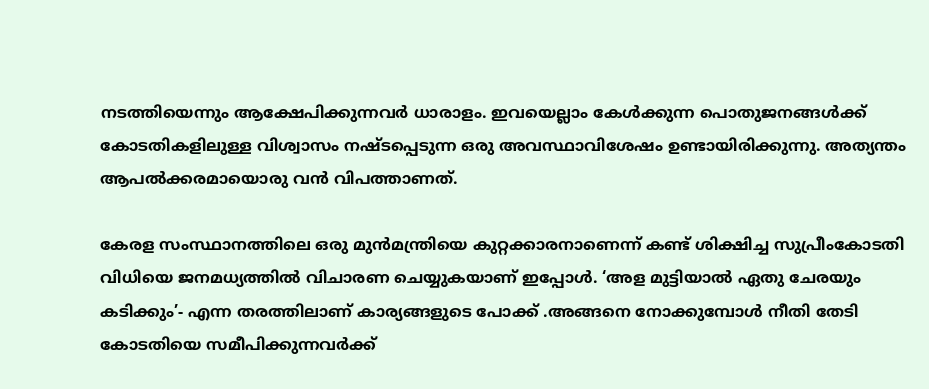നടത്തിയെന്നും ആക്ഷേപിക്കുന്നവര്‍ ധാരാളം. ഇവയെല്ലാം കേള്‍ക്കുന്ന പൊതുജനങ്ങള്‍ക്ക് കോടതികളിലുള്ള വിശ്വാസം നഷ്ടപ്പെടുന്ന ഒരു അവസ്ഥാവിശേഷം ഉണ്ടായിരിക്കുന്നു. അത്യന്തം ആപല്‍ക്കരമായൊരു വന്‍ വിപത്താണത്.

കേരള സംസ്ഥാനത്തിലെ ഒരു മുന്‍മന്ത്രിയെ കുറ്റക്കാരനാണെന്ന് കണ്ട് ശിക്ഷിച്ച സുപ്രീംകോടതി വിധിയെ ജനമധ്യത്തില്‍ വിചാരണ ചെയ്യുകയാണ് ഇപ്പോള്‍. ‘അള മുട്ടിയാല്‍ ഏതു ചേരയും കടിക്കും’- എന്ന തരത്തിലാണ് കാര്യങ്ങളുടെ പോക്ക് .അങ്ങനെ നോക്കുമ്പോള്‍ നീതി തേടി കോടതിയെ സമീപിക്കുന്നവര്‍ക്ക്‌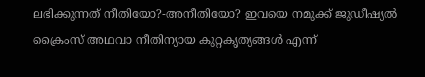ലഭിക്കുന്നത് നീതിയോ?-അനീതിയോ? ഇവയെ നമുക്ക് ജുഡീഷ്യല്‍ ക്രൈംസ് അഥവാ നീതിന്യായ കുറ്റകൃത്യങ്ങള്‍ എന്ന്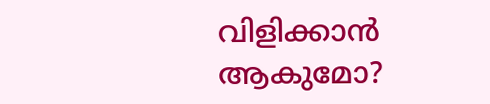വിളിക്കാന്‍ ആകുമോ?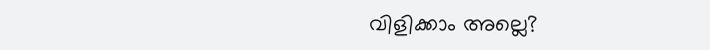വിളിക്കാം അല്ലെ?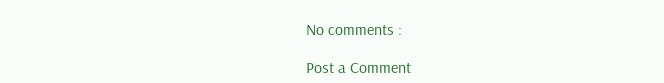No comments :

Post a Comment